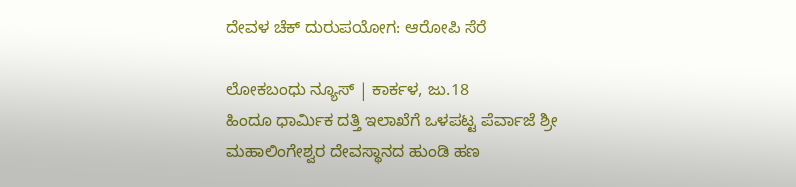ದೇವಳ ಚೆಕ್ ದುರುಪಯೋಗ: ಆರೋಪಿ ಸೆರೆ

ಲೋಕಬಂಧು ನ್ಯೂಸ್ | ಕಾರ್ಕಳ, ಜು.18
ಹಿಂದೂ ಧಾರ್ಮಿಕ ದತ್ತಿ ಇಲಾಖೆಗೆ ಒಳಪಟ್ಟ ಪೆರ್ವಾಜೆ ಶ್ರೀ ಮಹಾಲಿಂಗೇಶ್ವರ ದೇವಸ್ಥಾನದ ಹುಂಡಿ ಹಣ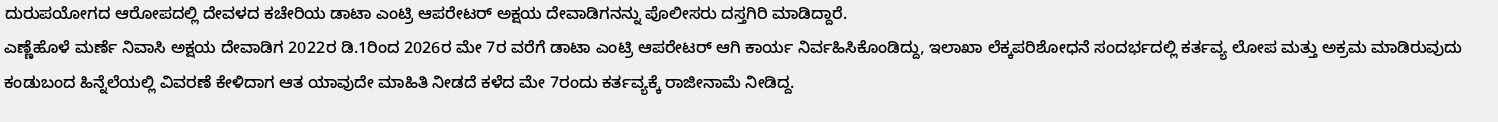ದುರುಪಯೋಗದ ಆರೋಪದಲ್ಲಿ ದೇವಳದ ಕಚೇರಿಯ ಡಾಟಾ ಎಂಟ್ರಿ ಆಪರೇಟರ್ ಅಕ್ಷಯ ದೇವಾಡಿಗನನ್ನು ಪೊಲೀಸರು ದಸ್ತಗಿರಿ ಮಾಡಿದ್ದಾರೆ.
ಎಣ್ಣೆಹೊಳೆ ಮರ್ಣೆ ನಿವಾಸಿ ಅಕ್ಷಯ ದೇವಾಡಿಗ 2022ರ ಡಿ.1ರಿಂದ 2026ರ ಮೇ 7ರ ವರೆಗೆ ಡಾಟಾ ಎಂಟ್ರಿ ಆಪರೇಟರ್ ಆಗಿ ಕಾರ್ಯ ನಿರ್ವಹಿಸಿಕೊಂಡಿದ್ದು, ಇಲಾಖಾ ಲೆಕ್ಕಪರಿಶೋಧನೆ ಸಂದರ್ಭದಲ್ಲಿ ಕರ್ತವ್ಯ ಲೋಪ ಮತ್ತು ಅಕ್ರಮ ಮಾಡಿರುವುದು ಕಂಡುಬಂದ ಹಿನ್ನೆಲೆಯಲ್ಲಿ ವಿವರಣೆ ಕೇಳಿದಾಗ ಆತ ಯಾವುದೇ ಮಾಹಿತಿ ನೀಡದೆ ಕಳೆದ ಮೇ 7ರಂದು ಕರ್ತವ್ಯಕ್ಕೆ ರಾಜೀನಾಮೆ ನೀಡಿದ್ದ.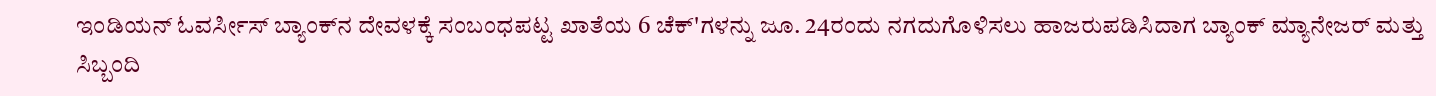ಇಂಡಿಯನ್ ಓವರ್ಸೀಸ್ ಬ್ಯಾಂಕ್‌ನ ದೇವಳಕ್ಕೆ ಸಂಬಂಧಪಟ್ಟ ಖಾತೆಯ 6 ಚೆಕ್'ಗಳನ್ನು ಜೂ. 24ರಂದು ನಗದುಗೊಳಿಸಲು ಹಾಜರುಪಡಿಸಿದಾಗ ಬ್ಯಾಂಕ್ ಮ್ಯಾನೇಜರ್ ಮತ್ತು ಸಿಬ್ಬಂದಿ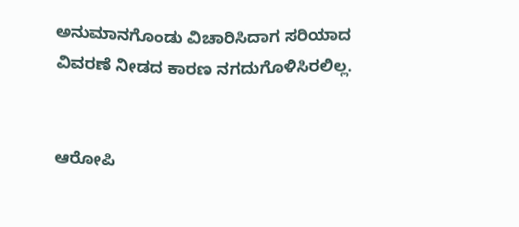ಅನುಮಾನಗೊಂಡು ವಿಚಾರಿಸಿದಾಗ ಸರಿಯಾದ ವಿವರಣೆ ನೀಡದ ಕಾರಣ ನಗದುಗೊಳಿಸಿರಲಿಲ್ಲ.


ಆರೋಪಿ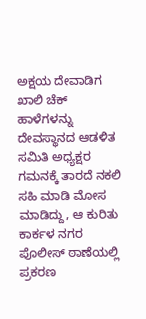ಅಕ್ಷಯ ದೇವಾಡಿಗ ಖಾಲಿ ಚೆಕ್ ಹಾಳೆಗಳನ್ನು ದೇವಸ್ಥಾನದ ಆಡಳಿತ ಸಮಿತಿ ಅಧ್ಯಕ್ಷರ ಗಮನಕ್ಕೆ ತಾರದೆ ನಕಲಿ ಸಹಿ ಮಾಡಿ ಮೋಸ ಮಾಡಿದ್ದು, ಆ ಕುರಿತು ಕಾರ್ಕಳ ನಗರ ಪೊಲೀಸ್ ಠಾಣೆಯಲ್ಲಿ ಪ್ರಕರಣ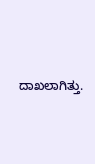ದಾಖಲಾಗಿತ್ತು.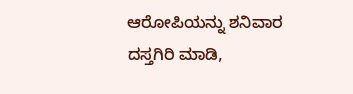ಆರೋಪಿಯನ್ನು ಶನಿವಾರ ದಸ್ತಗಿರಿ ಮಾಡಿ,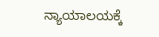ನ್ಯಾಯಾಲಯಕ್ಕೆ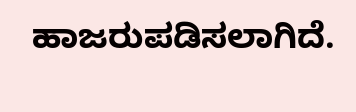ಹಾಜರುಪಡಿಸಲಾಗಿದೆ.